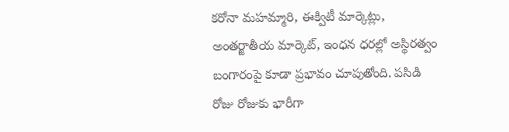కరోనా మహమ్మారి, ఈక్విటీ మార్కెట్లు, అంతర్జాతీయ మార్కెట్, ఇంధన ధరల్లో అస్థిరత్వం బంగారంపై కూడా ప్రభావం చూపుతోంది. పసిడి రోజు రోజుకు భారీగా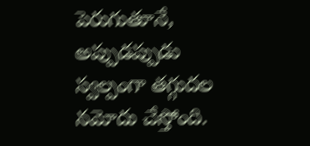పెరుగుతూనే, అప్పుడప్పుడు స్వల్పంగా తగ్గుదల నమోదు చేస్తోంది.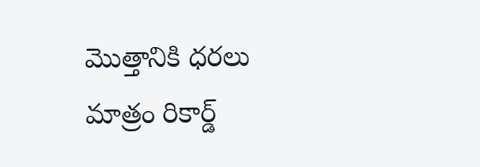మొత్తానికి ధరలు మాత్రం రికార్డ్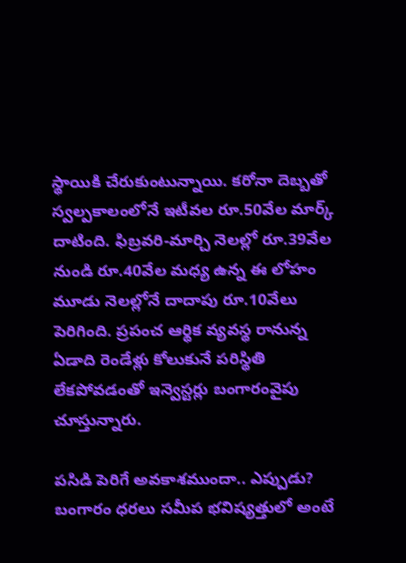స్థాయికి చేరుకుంటున్నాయి. కరోనా దెబ్బతో స్వల్పకాలంలోనే ఇటీవల రూ.50వేల మార్క్ దాటింది. ఫిబ్రవరి-మార్చి నెలల్లో రూ.39వేల నుండి రూ.40వేల మధ్య ఉన్న ఈ లోహం మూడు నెలల్లోనే దాదాపు రూ.10వేలు పెరిగింది. ప్రపంచ ఆర్థిక వ్యవస్థ రానున్న ఏడాది రెండేళ్లు కోలుకునే పరిస్థితి లేకపోవడంతో ఇన్వెస్టర్లు బంగారంవైపు చూస్తున్నారు.

పసిడి పెరిగే అవకాశముందా.. ఎప్పుడు?
బంగారం ధరలు సమీప భవిష్యత్తులో అంటే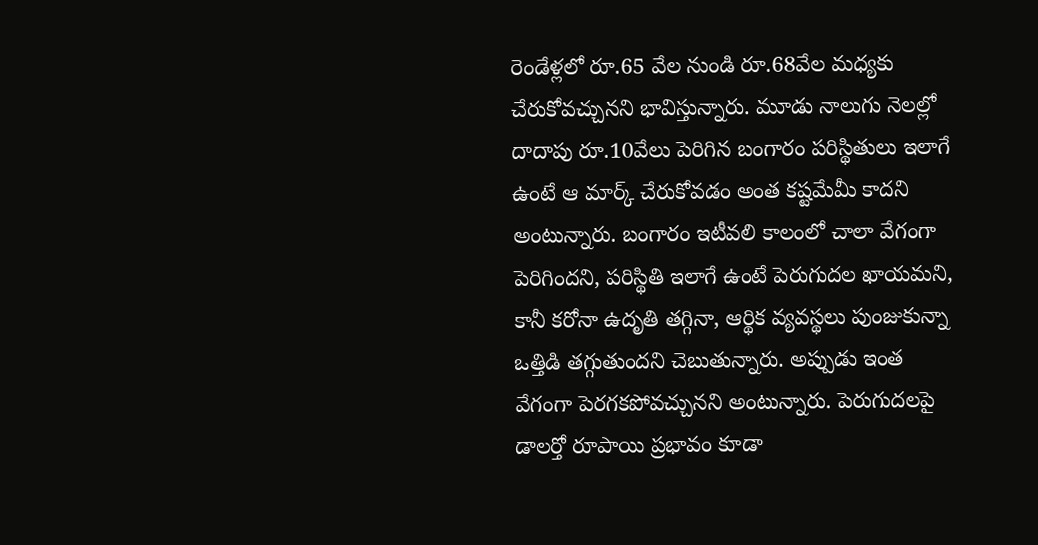రెండేళ్లలో రూ.65 వేల నుండి రూ.68వేల మధ్యకు చేరుకోవచ్చునని భావిస్తున్నారు. మూడు నాలుగు నెలల్లో దాదాపు రూ.10వేలు పెరిగిన బంగారం పరిస్థితులు ఇలాగే ఉంటే ఆ మార్క్ చేరుకోవడం అంత కష్టమేమీ కాదని అంటున్నారు. బంగారం ఇటీవలి కాలంలో చాలా వేగంగా పెరిగిందని, పరిస్థితి ఇలాగే ఉంటే పెరుగుదల ఖాయమని, కానీ కరోనా ఉదృతి తగ్గినా, ఆర్థిక వ్యవస్థలు పుంజుకున్నా ఒత్తిడి తగ్గుతుందని చెబుతున్నారు. అప్పుడు ఇంత వేగంగా పెరగకపోవచ్చునని అంటున్నారు. పెరుగుదలపై డాలర్తో రూపాయి ప్రభావం కూడా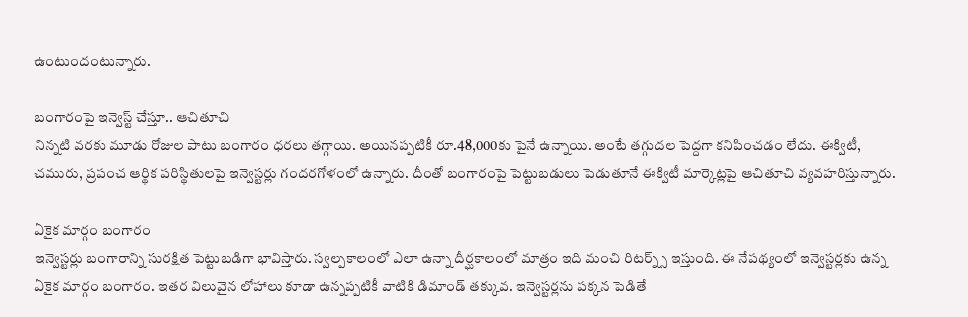ఉంటుందంటున్నారు.

బంగారంపై ఇన్వెస్ట్ చేస్తూ.. ఆచితూచి
నిన్నటి వరకు మూడు రోజుల పాటు బంగారం ధరలు తగ్గాయి. అయినప్పటికీ రూ.48,000కు పైనే ఉన్నాయి. అంటే తగ్గుదల పెద్దగా కనిపించడం లేదు. ఈక్విటీ, చమురు, ప్రపంచ ఆర్థిక పరిస్థితులపై ఇన్వెస్టర్లు గందరగోళంలో ఉన్నారు. దీంతో బంగారంపై పెట్టుబడులు పెడుతూనే ఈక్విటీ మార్కెట్లపై ఆచితూచి వ్యవహరిస్తున్నారు.

ఏకైక మార్గం బంగారం
ఇన్వెస్టర్లు బంగారాన్ని సురక్షిత పెట్టుబడిగా భావిస్తారు. స్వల్పకాలంలో ఎలా ఉన్నా దీర్ఘకాలంలో మాత్రం ఇది మంచి రిటర్న్స్ ఇస్తుంది. ఈ నేపథ్యంలో ఇన్వెస్టర్లకు ఉన్న ఏకైక మార్గం బంగారం. ఇతర విలువైన లోహాలు కూడా ఉన్నప్పటికీ వాటికి డిమాండ్ తక్కువ. ఇన్వెస్టర్లను పక్కన పెడితే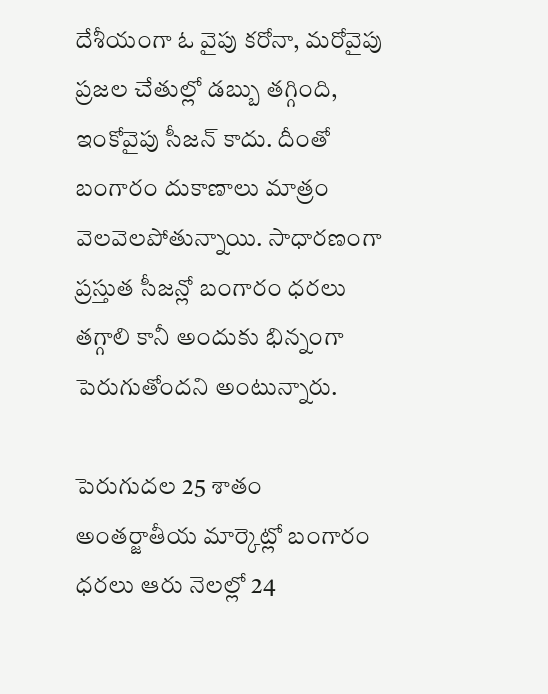దేశీయంగా ఓ వైపు కరోనా, మరోవైపు ప్రజల చేతుల్లో డబ్బు తగ్గింది, ఇంకోవైపు సీజన్ కాదు. దీంతో బంగారం దుకాణాలు మాత్రం వెలవెలపోతున్నాయి. సాధారణంగా ప్రస్తుత సీజన్లో బంగారం ధరలు తగ్గాలి కానీ అందుకు భిన్నంగా పెరుగుతోందని అంటున్నారు.

పెరుగుదల 25 శాతం
అంతర్జాతీయ మార్కెట్లో బంగారం ధరలు ఆరు నెలల్లో 24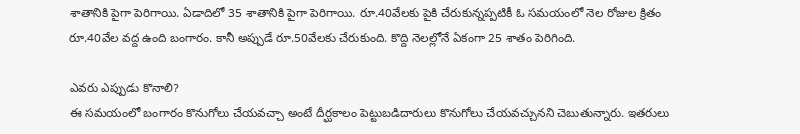శాతానికి పైగా పెరిగాయి. ఏడాదిలో 35 శాతానికి పైగా పెరిగాయి. రూ.40వేలకు పైకి చేరుకున్నప్పటికీ ఓ సమయంలో నెల రోజుల క్రితం రూ.40వేల వద్ద ఉంది బంగారం. కానీ అప్పుడే రూ.50వేలకు చేరుకుంది. కొద్ది నెలల్లోనే ఏకంగా 25 శాతం పెరిగింది.

ఎవరు ఎప్పుడు కొనాలి?
ఈ సమయంలో బంగారం కొనుగోలు చేయవచ్చా అంటే దీర్ఘకాలం పెట్టుబడిదారులు కొనుగోలు చేయవచ్చునని చెబుతున్నారు. ఇతరులు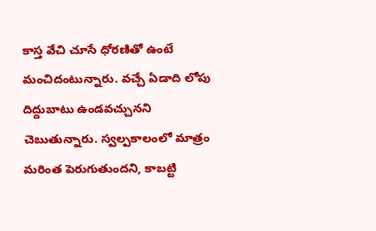కాస్త వేచి చూసే ధోరణితో ఉంటే మంచిదంటున్నారు. వచ్చే ఏడాది లోపు దిద్దుబాటు ఉండవచ్చునని చెబుతున్నారు. స్వల్పకాలంలో మాత్రం మరింత పెరుగుతుందని, కాబట్టి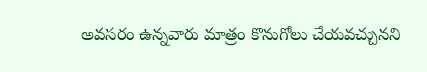అవసరం ఉన్నవారు మాత్రం కొనుగోలు చేయవచ్చునని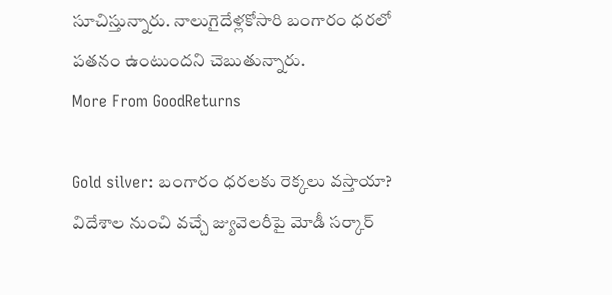సూచిస్తున్నారు. నాలుగైదేళ్లకోసారి బంగారం ధరలో పతనం ఉంటుందని చెబుతున్నారు.
More From GoodReturns

Gold silver: బంగారం ధరలకు రెక్కలు వస్తాయా? విదేశాల నుంచి వచ్చే జ్యువెలరీపై మోడీ సర్కార్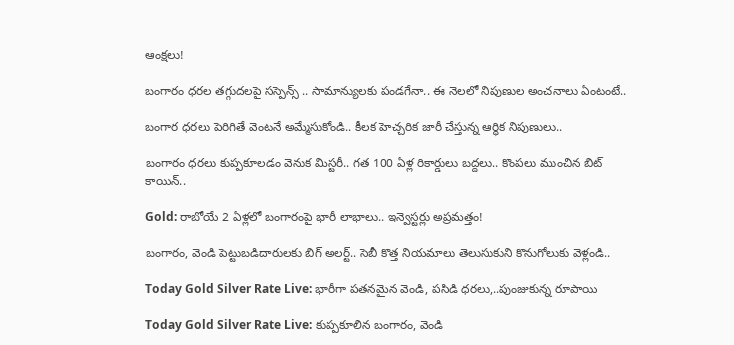ఆంక్షలు!

బంగారం ధరల తగ్గుదలపై సస్పెన్స్ .. సామాన్యులకు పండగేనా.. ఈ నెలలో నిపుణుల అంచనాలు ఏంటంటే..

బంగార ధరలు పెరిగితే వెంటనే అమ్మేసుకోండి.. కీలక హెచ్చరిక జారీ చేస్తున్న ఆర్థిక నిపుణులు..

బంగారం ధరలు కుప్పకూలడం వెనుక మిస్టరీ.. గత 100 ఏళ్ల రికార్డులు బద్దలు.. కొంపలు ముంచిన బిట్ కాయిన్..

Gold: రాబోయే 2 ఏళ్లలో బంగారంపై భారీ లాభాలు.. ఇన్వెస్టర్లు అప్రమత్తం!

బంగారం, వెండి పెట్టుబడిదారులకు బిగ్ అలర్ట్.. సెబీ కొత్త నియమాలు తెలుసుకుని కొనుగోలుకు వెళ్లండి..

Today Gold Silver Rate Live: భారీగా పతనమైన వెండి, పసిడి ధరలు,..పుంజుకున్న రూపాయి

Today Gold Silver Rate Live: కుప్పకూలిన బంగారం, వెండి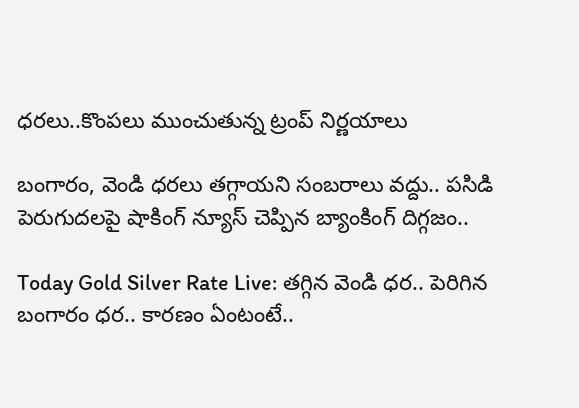ధరలు..కొంపలు ముంచుతున్న ట్రంప్ నిర్ణయాలు

బంగారం, వెండి ధరలు తగ్గాయని సంబరాలు వద్దు.. పసిడి పెరుగుదలపై షాకింగ్ న్యూస్ చెప్పిన బ్యాంకింగ్ దిగ్గజం..

Today Gold Silver Rate Live: తగ్గిన వెండి ధర.. పెరిగిన బంగారం ధర.. కారణం ఏంటంటే..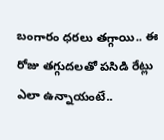బంగారం ధరలు తగ్గాయి.. ఈ రోజు తగ్గుదలతో పసిడి రేట్లు ఎలా ఉన్నాయంటే..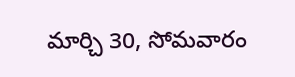మార్చి 30, సోమవారం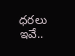ధరలు ఇవే..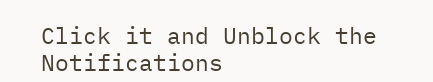Click it and Unblock the Notifications